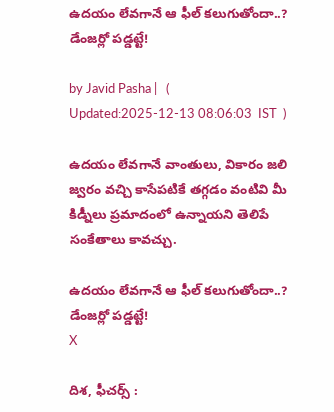ఉదయం లేవగానే ఆ ఫీల్ కలుగుతోందా..? డేంజర్లో పడ్డట్టే!

by Javid Pasha |   (  Updated:2025-12-13 08:06:03  IST  )

ఉదయం లేవగానే వాంతులు, వికారం జలి జ్వరం వచ్చి కాసేపటికే తగ్గడం వంటివి మీ కిడ్నీలు ప్రమాదంలో ఉన్నాయని తెలిపే సంకేతాలు కావచ్చు.

ఉదయం లేవగానే ఆ ఫీల్ కలుగుతోందా..? డేంజర్లో పడ్డట్టే!
X

దిశ, ఫీచర్స్ :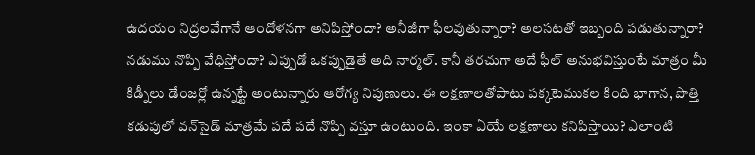ఉదయం నిద్రలవేగానే ఆందోళనగా అనిపిస్తోందా? అనీజీగా ఫీలవుతున్నారా? అలసటతో ఇబ్బంది పడుతున్నారా? నడుము నొప్పి వేధిస్తోందా? ఎప్పుడో ఒకప్పుడైతే అది నార్మల్. కానీ తరచుగా అదే ఫీల్ అనుభవిస్తుంటే మాత్రం మీ కిడ్నీలు డేంజర్లో ఉన్నట్టే అంటున్నారు ఆరోగ్య నిపుణులు. ఈ లక్షణాలతోపాటు పక్కటెముకల కింది భాగాన, పొత్తి కడుపులో వన్‌సైడ్ మాత్రమే పదే పదే నొప్పి వస్తూ ఉంటుంది. ఇంకా ఏయే లక్షణాలు కనిపిస్తాయి? ఎలాంటి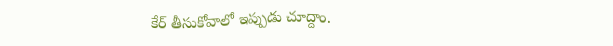కేర్ తీసుకోవాలో ఇప్పుడు చూద్దాం.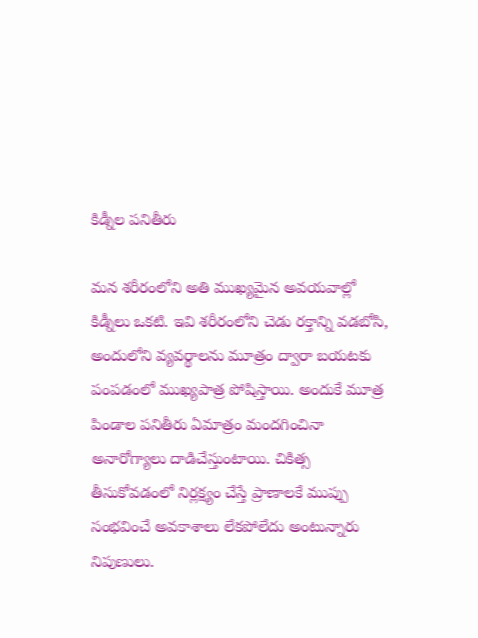కిడ్నీల పనితీరు

మన శరీరంలోని అతి ముఖ్యమైన అవయవాల్లో కిడ్నీలు ఒకటి. ఇవి శరీరంలోని చెడు రక్తాన్ని వడబోసి, అందులోని వ్యవర్థాలను మూత్రం ద్వారా బయటకు పంపడంలో ముఖ్యపాత్ర పోషిస్తాయి. అందుకే మూత్ర పిండాల పనితీరు ఏమాత్రం మందగించినా అనారోగ్యాలు దాడిచేస్తుంటాయి. చికిత్స తీసుకోవడంలో నిర్లక్ష్యం చేస్తే ప్రాణాలకే ముప్పు సంభవించే అవకాశాలు లేకపోలేదు అంటున్నారు నిపుణులు.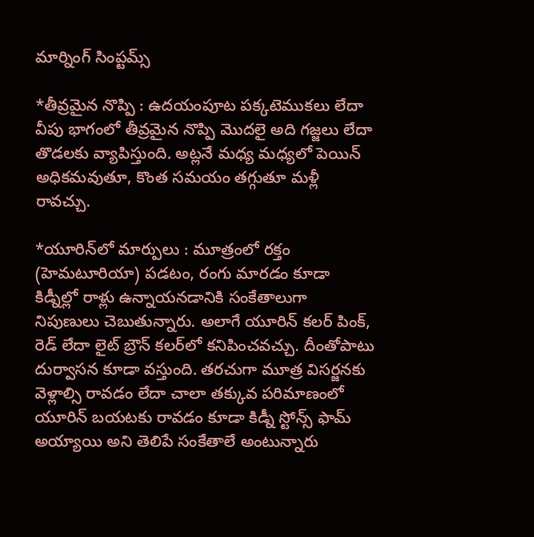మార్నింగ్ సింప్టమ్స్

*తీవ్రమైన నొప్పి : ఉదయంపూట పక్కటెముకలు లేదా వీపు భాగంలో తీవ్రమైన నొప్పి మొదలై అది గజ్జలు లేదా తొడలకు వ్యాపిస్తుంది. అట్లనే మధ్య మధ్యలో పెయిన్ అధికమవుతూ, కొంత సమయం తగ్గుతూ మళ్లీ రావచ్చు.

*యూరిన్‌లో మార్పులు : మూత్రంలో రక్తం (హెమటూరియా) పడటం, రంగు మారడం కూడా కిడ్నీల్లో రాళ్లు ఉన్నాయనడానికి సంకేతాలుగా నిపుణులు చెబుతున్నారు. అలాగే యూరిన్ కలర్ పింక్, రెడ్ లేదా లైట్ బ్రౌన్ కలర్‌లో కనిపించవచ్చు. దీంతోపాటు దుర్వాసన కూడా వస్తుంది. తరచుగా మూత్ర విసర్జనకు వెళ్లాల్సి రావడం లేదా చాలా తక్కువ పరిమాణంలో యూరిన్ బయటకు రావడం కూడా కిడ్నీ స్టోన్స్ ఫామ్ అయ్యాయి అని తెలిపే సంకేతాలే అంటున్నారు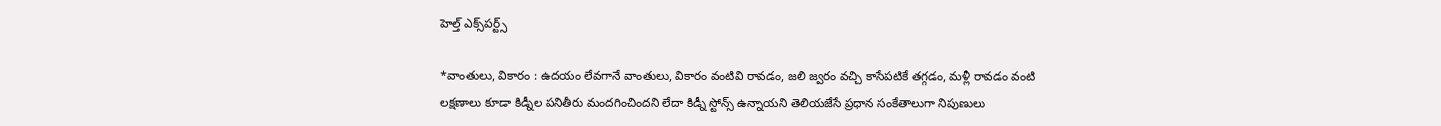హెల్త్‌ ఎక్స్‌పర్ట్స్

*వాంతులు, వికారం : ఉదయం లేవగానే వాంతులు, వికారం వంటివి రావడం, జలి జ్వరం వచ్చి కాసేపటికే తగ్గడం, మళ్లీ రావడం వంటి లక్షణాలు కూడా కిడ్నీల పనితీరు మందగించిందని లేదా కిడ్నీ స్టోన్స్ ఉన్నాయని తెలియజేసే ప్రధాన సంకేతాలుగా నిపుణులు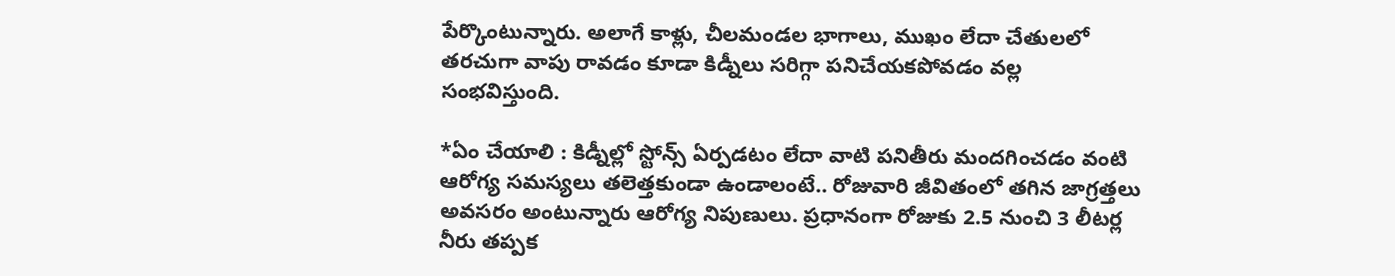పేర్కొంటున్నారు. అలాగే కాళ్లు, చీలమండల భాగాలు, ముఖం లేదా చేతులలో తరచుగా వాపు రావడం కూడా కిడ్నీలు సరిగ్గా పనిచేయకపోవడం వల్ల సంభవిస్తుంది.

*ఏం చేయాలి : కిడ్నీల్లో స్టోన్స్ ఏర్పడటం లేదా వాటి పనితీరు మందగించడం వంటి ఆరోగ్య సమస్యలు తలెత్తకుండా ఉండాలంటే.. రోజువారి జీవితంలో తగిన జాగ్రత్తలు అవసరం అంటున్నారు ఆరోగ్య నిపుణులు. ప్రధానంగా రోజుకు 2.5 నుంచి 3 లీటర్ల నీరు తప్పక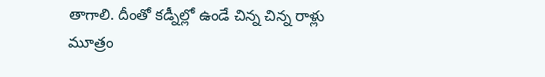తాగాలి. దీంతో కడ్నీల్లో ఉండే చిన్న చిన్న రాళ్లు మూత్రం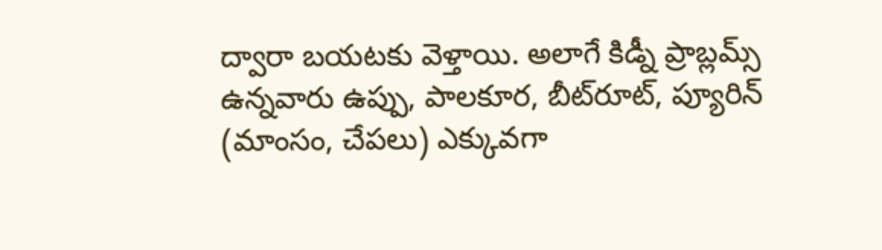ద్వారా బయటకు వెళ్తాయి. అలాగే కిడ్నీ ప్రాబ్లమ్స్ ఉన్నవారు ఉప్పు, పాలకూర, బీట్‌రూట్, ప్యూరిన్ (మాంసం, చేపలు) ఎక్కువగా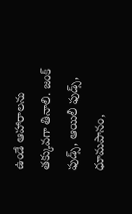ఉండే ఆహారాలను తక్కువగా తినాలి. జంక్ ఫుడ్స్, ఆయిలీ ఫుడ్స్‌, ధూమపానం,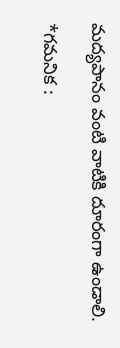మద్యపానం వంటి వాటికి దూరంగా ఉండాలి.

*గమనిక :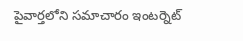పైవార్తలోని సమాచారం ఇంటర్నెట్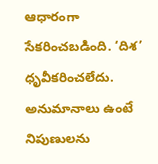ఆధారంగా సేకరించబడింది. ‘దిశ’ ధృవీకరించలేదు. అనుమానాలు ఉంటే నిపుణులను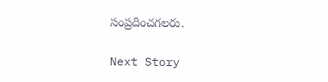సంప్రదించగలరు.

Next Story